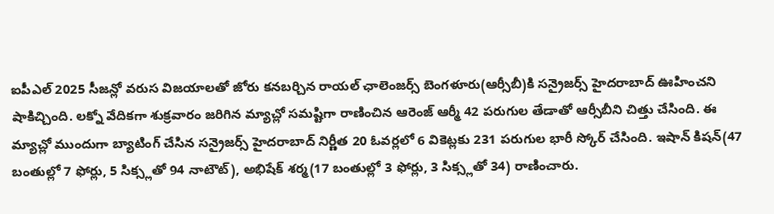ఐపీఎల్ 2025 సీజన్లో వరుస విజయాలతో జోరు కనబర్చిన రాయల్ ఛాలెంజర్స్ బెంగళూరు(ఆర్సీబీ)కి సన్రైజర్స్ హైదరాబాద్ ఊహించని షాకిచ్చింది. లక్నో వేదికగా శుక్రవారం జరిగిన మ్యాచ్లో సమష్టిగా రాణించిన ఆరెంజ్ ఆర్మీ 42 పరుగుల తేడాతో ఆర్సీబీని చిత్తు చేసింది. ఈ మ్యాచ్లో ముందుగా బ్యాటింగ్ చేసిన సన్రైజర్స్ హైదరాబాద్ నిర్ణీత 20 ఓవర్లలో 6 వికెట్లకు 231 పరుగుల భారీ స్కోర్ చేసింది. ఇషాన్ కిషన్(47 బంతుల్లో 7 ఫోర్లు, 5 సిక్స్లతో 94 నాటౌట్), అభిషేక్ శర్మ(17 బంతుల్లో 3 ఫోర్లు, 3 సిక్స్లతో 34) రాణించారు.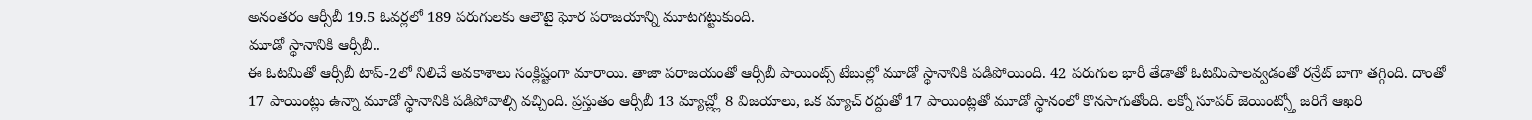అనంతరం ఆర్సీబీ 19.5 ఓవర్లలో 189 పరుగులకు ఆలౌటై ఘోర పరాజయాన్ని మూటగట్టుకుంది.
మూడో స్థానానికి ఆర్సీబీ..
ఈ ఓటమితో ఆర్సీబీ టాప్-2లో నిలిచే అవకాశాలు సంక్లిష్టంగా మారాయి. తాజా పరాజయంతో ఆర్సీబీ పాయింట్స్ టేబుల్లో మూడో స్థానానికి పడిపోయింది. 42 పరుగుల భారీ తేడాతో ఓటమిపాలవ్వడంతో రన్రేట్ బాగా తగ్గింది. దాంతో 17 పాయింట్లు ఉన్నా మూడో స్థానానికి పడిపోవాల్సి వచ్చింది. ప్రస్తుతం ఆర్సీబీ 13 మ్యాచ్ల్లో 8 విజయాలు, ఒక మ్యాచ్ రద్దుతో 17 పాయింట్లతో మూడో స్థానంలో కొనసాగుతోంది. లక్నో సూపర్ జెయింట్స్తో జరిగే ఆఖరి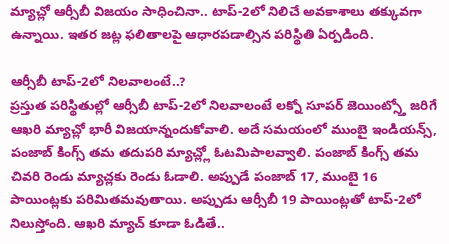మ్యాచ్లో ఆర్సీబీ విజయం సాధించినా.. టాప్-2లో నిలిచే అవకాశాలు తక్కువగా ఉన్నాయి. ఇతర జట్ల ఫలితాలపై ఆధారపడాల్సిన పరిస్థితి ఏర్పడింది.

ఆర్సీబీ టాప్-2లో నిలవాలంటే..?
ప్రస్తుత పరిస్థితుల్లో ఆర్సీబీ టాప్-2లో నిలవాలంటే లక్నో సూపర్ జెయింట్స్తో జరిగే ఆఖరి మ్యాచ్లో భారీ విజయాన్నందుకోవాలి. అదే సమయంలో ముంబై ఇండియన్స్, పంజాబ్ కింగ్స్ తమ తదుపరి మ్యాచ్ల్లో ఓటమిపాలవ్వాలి. పంజాబ్ కింగ్స్ తమ చివరి రెండు మ్యాచ్లకు రెండు ఓడాలి. అప్పుడే పంజాబ్ 17, ముంబై 16 పాయింట్లకు పరిమితమవుతాయి. అప్పుడు ఆర్సీబీ 19 పాయింట్లతో టాప్-2లో నిలుస్తోంది. ఆఖరి మ్యాచ్ కూడా ఓడితే..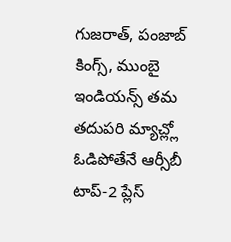గుజరాత్, పంజాబ్ కింగ్స్, ముంబై ఇండియన్స్ తమ తదుపరి మ్యాచ్ల్లో ఓడిపోతేనే ఆర్సీబీ టాప్-2 ప్లేస్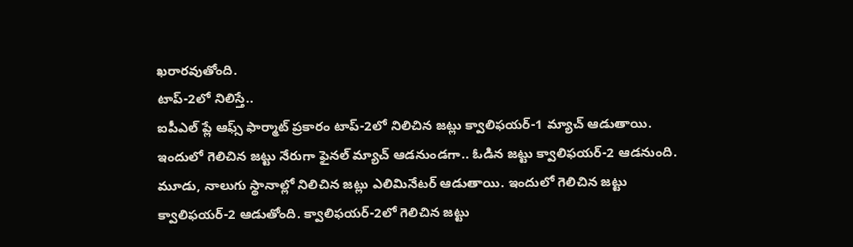ఖరారవుతోంది.
టాప్-2లో నిలిస్తే..
ఐపీఎల్ ప్లే ఆఫ్స్ ఫార్మాట్ ప్రకారం టాప్-2లో నిలిచిన జట్లు క్వాలిఫయర్-1 మ్యాచ్ ఆడుతాయి. ఇందులో గెలిచిన జట్టు నేరుగా ఫైనల్ మ్యాచ్ ఆడనుండగా.. ఓడిన జట్టు క్వాలిఫయర్-2 ఆడనుంది. మూడు, నాలుగు స్థానాల్లో నిలిచిన జట్లు ఎలిమినేటర్ ఆడుతాయి. ఇందులో గెలిచిన జట్టు క్వాలిఫయర్-2 ఆడుతోంది. క్వాలిఫయర్-2లో గెలిచిన జట్టు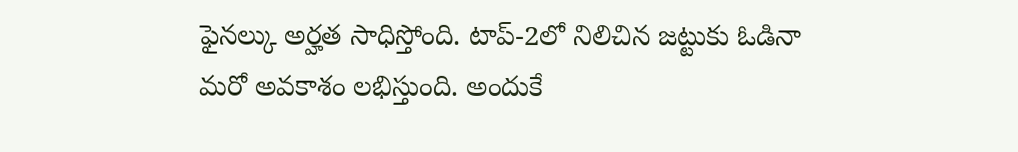ఫైనల్కు అర్హత సాధిస్తోంది. టాప్-2లో నిలిచిన జట్టుకు ఓడినా మరో అవకాశం లభిస్తుంది. అందుకే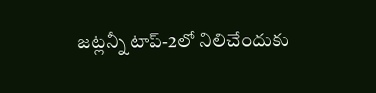జట్లన్నీ టాప్-2లో నిలిచేందుకు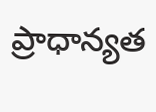ప్రాధాన్యత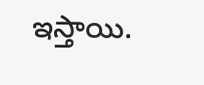ఇస్తాయి.